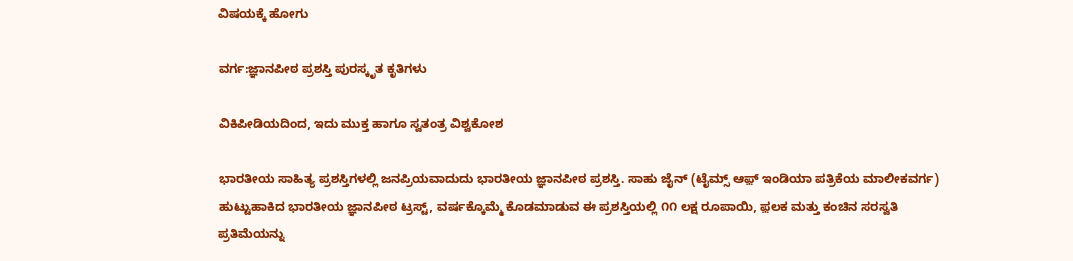ವಿಷಯಕ್ಕೆ ಹೋಗು

ವರ್ಗ:ಜ್ಞಾನಪೀಠ ಪ್ರಶಸ್ತಿ ಪುರಸ್ಕೃತ ಕೃತಿಗಳು

ವಿಕಿಪೀಡಿಯದಿಂದ, ಇದು ಮುಕ್ತ ಹಾಗೂ ಸ್ವತಂತ್ರ ವಿಶ್ವಕೋಶ

ಭಾರತೀಯ ಸಾಹಿತ್ಯ ಪ್ರಶಸ್ತಿಗಳಲ್ಲಿ ಜನಪ್ರಿಯವಾದುದು ಭಾರತೀಯ ಜ್ಞಾನಪೀಠ ಪ್ರಶಸ್ತಿ. ಸಾಹು ಜೈನ್ (ಟೈಮ್ಸ್ ಆಫ಼್ ಇಂಡಿಯಾ ಪತ್ರಿಕೆಯ ಮಾಲೀಕವರ್ಗ) ಹುಟ್ಟುಹಾಕಿದ ಭಾರತೀಯ ಜ್ಞಾನಪೀಠ ಟ್ರಸ್ಟ್, ವರ್ಷಕ್ಕೊಮ್ಮೆ ಕೊಡಮಾಡುವ ಈ ಪ್ರಶಸ್ತಿಯಲ್ಲಿ ೧೧ ಲಕ್ಷ ರೂಪಾಯಿ, ಫ಼ಲಕ ಮತ್ತು ಕಂಚಿನ ಸರಸ್ವತಿ ಪ್ರತಿಮೆಯನ್ನು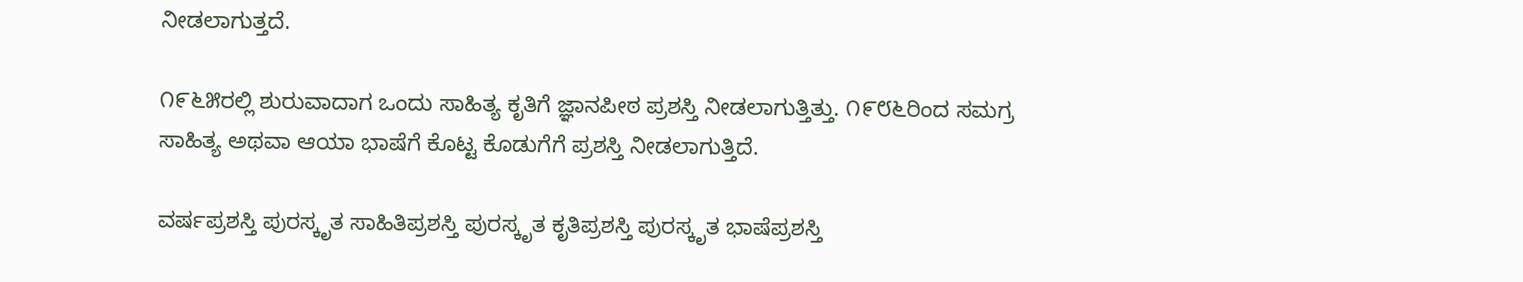ನೀಡಲಾಗುತ್ತದೆ.

೧೯೬೫ರಲ್ಲಿ ಶುರುವಾದಾಗ ಒಂದು ಸಾಹಿತ್ಯ ಕೃತಿಗೆ ಜ್ಞಾನಪೀಠ ಪ್ರಶಸ್ತಿ ನೀಡಲಾಗುತ್ತಿತ್ತು. ೧೯೮೬ರಿಂದ ಸಮಗ್ರ ಸಾಹಿತ್ಯ ಅಥವಾ ಆಯಾ ಭಾಷೆಗೆ ಕೊಟ್ಟ ಕೊಡುಗೆಗೆ ಪ್ರಶಸ್ತಿ ನೀಡಲಾಗುತ್ತಿದೆ.

ವರ್ಷಪ್ರಶಸ್ತಿ ಪುರಸ್ಕೃತ ಸಾಹಿತಿಪ್ರಶಸ್ತಿ ಪುರಸ್ಕೃತ ಕೃತಿಪ್ರಶಸ್ತಿ ಪುರಸ್ಕೃತ ಭಾಷೆಪ್ರಶಸ್ತಿ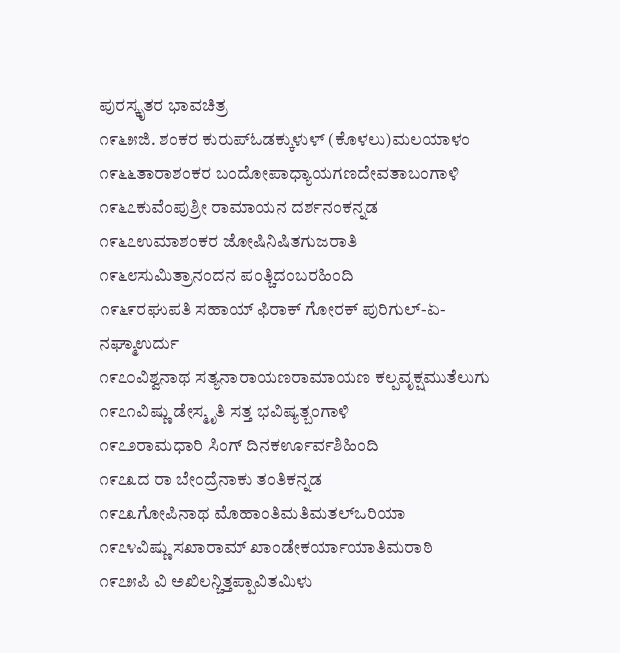ಪುರಸ್ಕೃತರ ಭಾವಚಿತ್ರ
೧೯೬೫ಜಿ. ಶಂಕರ ಕುರುಪ್ಓಡಕ್ಕುಳುಳ್ (ಕೊಳಲು)ಮಲಯಾಳಂ
೧೯೬೬ತಾರಾಶಂಕರ ಬಂದೋಪಾಧ್ಯಾಯಗಣದೇವತಾಬಂಗಾಳಿ
೧೯೬೭ಕುವೆಂಪುಶ್ರೀ ರಾಮಾಯನ ದರ್ಶನಂಕನ್ನಡ
೧೯೬೭ಉಮಾಶಂಕರ ಜೋಷಿನಿಷಿತಗುಜರಾತಿ
೧೯೬೮ಸುಮಿತ್ರಾನಂದನ ಪಂತ್ಚಿದಂಬರಹಿಂದಿ
೧೯೬೯ರಘುಪತಿ ಸಹಾಯ್ ಫಿರಾಕ್ ಗೋರಕ್ ಪುರಿಗುಲ್-ಏ-ನಘ್ಮಾಉರ್ದು
೧೯೭೦ವಿಶ್ವನಾಥ ಸತ್ಯನಾರಾಯಣರಾಮಾಯಣ ಕಲ್ಪವೃಕ್ಷಮುತೆಲುಗು
೧೯೭೧ವಿಷ್ಣು ಡೇಸ್ಮೃತಿ ಸತ್ತ ಭವಿಷ್ಯತ್ಬಂಗಾಳಿ
೧೯೭೨ರಾಮಧಾರಿ ಸಿಂಗ್ ದಿನಕರ್ಊರ್ವಶಿಹಿಂದಿ
೧೯೭೩ದ ರಾ ಬೇಂದ್ರೆನಾಕು ತಂತಿಕನ್ನಡ
೧೯೭೩ಗೋಪಿನಾಥ ಮೊಹಾಂತಿಮತಿಮತಲ್ಒರಿಯಾ
೧೯೭೪ವಿಷ್ಣು ಸಖಾರಾಮ್ ಖಾಂಡೇಕರ್ಯಾಯಾತಿಮರಾಠಿ
೧೯೭೫ಪಿ ವಿ ಅಖಿಲನ್ಚಿತ್ತಪ್ಪಾವಿತಮಿಳು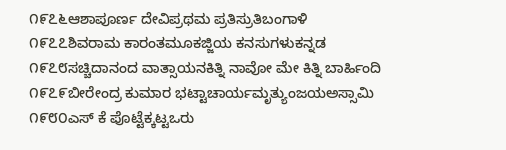೧೯೭೬ಆಶಾಪೂರ್ಣ ದೇವಿಪ್ರಥಮ ಪ್ರತಿಸ್ರುತಿಬಂಗಾಳಿ
೧೯೭೭ಶಿವರಾಮ ಕಾರಂತಮೂಕಜ್ಜಿಯ ಕನಸುಗಳುಕನ್ನಡ
೧೯೭೮ಸಚ್ಚಿದಾನಂದ ವಾತ್ಸಾಯನಕಿತ್ನಿ ನಾವೋ ಮೇ ಕಿತ್ನಿ ಬಾರ್ಹಿಂದಿ
೧೯೭೯ಬೀರೇಂದ್ರ ಕುಮಾರ ಭಟ್ಟಾಚಾರ್ಯಮೃತ್ಯುಂಜಯಅಸ್ಸಾಮಿ
೧೯೮೦ಎಸ್ ಕೆ ಪೊಟ್ಟೆಕ್ಕಟ್ಟಒರು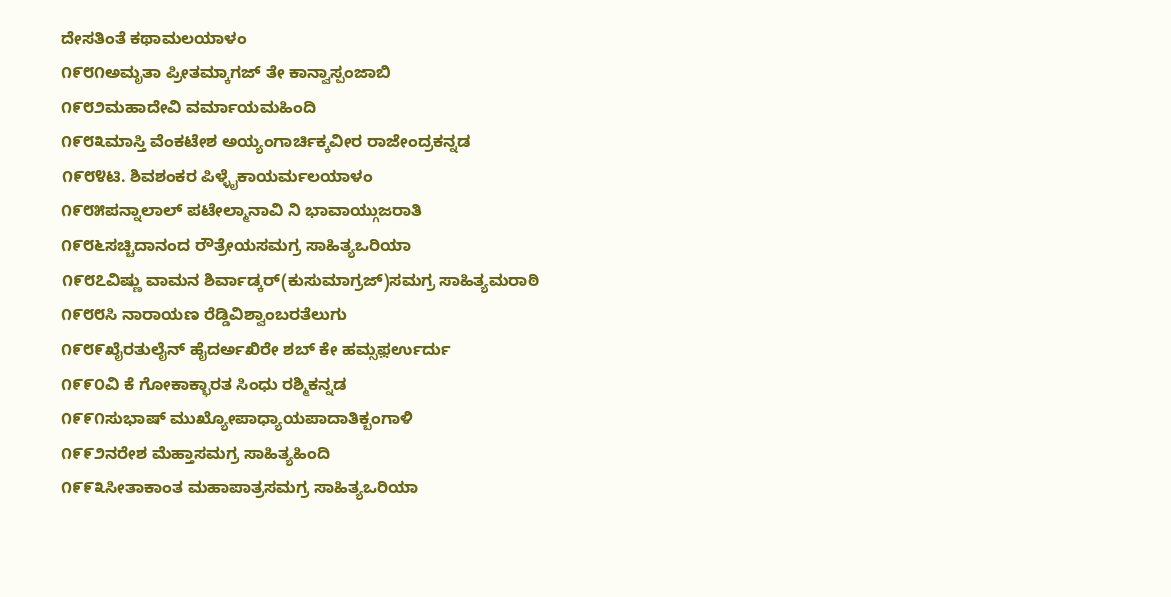ದೇಸತಿಂತೆ ಕಥಾಮಲಯಾಳಂ
೧೯೮೧ಅಮೃತಾ ಪ್ರೀತಮ್ಕಾಗಜ್ ತೇ ಕಾನ್ವಾಸ್ಪಂಜಾಬಿ
೧೯೮೨ಮಹಾದೇವಿ ವರ್ಮಾಯಮಹಿಂದಿ
೧೯೮೩ಮಾಸ್ತಿ ವೆಂಕಟೇಶ ಅಯ್ಯಂಗಾರ್ಚಿಕ್ಕವೀರ ರಾಜೇಂದ್ರಕನ್ನಡ
೧೯೮೪ಟಿ. ಶಿವಶಂಕರ ಪಿಳ್ಳೈಕಾಯರ್ಮಲಯಾಳಂ
೧೯೮೫ಪನ್ನಾಲಾಲ್ ಪಟೇಲ್ಮಾನಾವಿ ನಿ ಭಾವಾಯ್ಗುಜರಾತಿ
೧೯೮೬ಸಚ್ಚಿದಾನಂದ ರೌತ್ರೇಯಸಮಗ್ರ ಸಾಹಿತ್ಯಒರಿಯಾ
೧೯೮೭ವಿಷ್ಣು ವಾಮನ ಶಿರ್ವಾಡ್ಕರ್(ಕುಸುಮಾಗ್ರಜ್)ಸಮಗ್ರ ಸಾಹಿತ್ಯಮರಾಠಿ
೧೯೮೮ಸಿ ನಾರಾಯಣ ರೆಡ್ಡಿವಿಶ್ವಾಂಬರತೆಲುಗು
೧೯೮೯ಖೈರತುಲೈನ್ ಹೈದರ್ಅಖಿರೇ ಶಬ್ ಕೇ ಹಮ್ಸಫ಼ರ್ಉರ್ದು
೧೯೯೦ವಿ ಕೆ ಗೋಕಾಕ್ಭಾರತ ಸಿಂಧು ರಶ್ಮಿಕನ್ನಡ
೧೯೯೧ಸುಭಾಷ್ ಮುಖ್ಯೋಪಾಧ್ಯಾಯಪಾದಾತಿಕ್ಬಂಗಾಳಿ
೧೯೯೨ನರೇಶ ಮೆಹ್ತಾಸಮಗ್ರ ಸಾಹಿತ್ಯಹಿಂದಿ
೧೯೯೩ಸೀತಾಕಾಂತ ಮಹಾಪಾತ್ರಸಮಗ್ರ ಸಾಹಿತ್ಯಒರಿಯಾ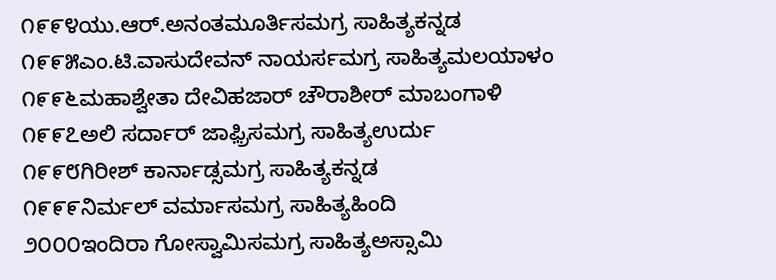೧೯೯೪ಯು.ಆರ್.ಅನಂತಮೂರ್ತಿಸಮಗ್ರ ಸಾಹಿತ್ಯಕನ್ನಡ
೧೯೯೫ಎಂ.ಟಿ.ವಾಸುದೇವನ್ ನಾಯರ್ಸಮಗ್ರ ಸಾಹಿತ್ಯಮಲಯಾಳಂ
೧೯೯೬ಮಹಾಶ್ವೇತಾ ದೇವಿಹಜಾರ್ ಚೌರಾಶೀರ್ ಮಾಬಂಗಾಳಿ
೧೯೯೭ಅಲಿ ಸರ್ದಾರ್ ಜಾಫ಼್ರಿಸಮಗ್ರ ಸಾಹಿತ್ಯಉರ್ದು
೧೯೯೮ಗಿರೀಶ್ ಕಾರ್ನಾಡ್ಸಮಗ್ರ ಸಾಹಿತ್ಯಕನ್ನಡ
೧೯೯೯ನಿರ್ಮಲ್ ವರ್ಮಾಸಮಗ್ರ ಸಾಹಿತ್ಯಹಿಂದಿ
೨೦೦೦ಇಂದಿರಾ ಗೋಸ್ವಾಮಿಸಮಗ್ರ ಸಾಹಿತ್ಯಅಸ್ಸಾಮಿ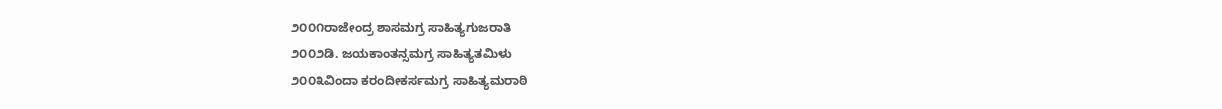೨೦೦೧ರಾಜೇಂದ್ರ ಶಾಸಮಗ್ರ ಸಾಹಿತ್ಯಗುಜರಾತಿ
೨೦೦೨ಡಿ. ಜಯಕಾಂತನ್ಸಮಗ್ರ ಸಾಹಿತ್ಯತಮಿಳು
೨೦೦೩ವಿಂದಾ ಕರಂದೀಕರ್ಸಮಗ್ರ ಸಾಹಿತ್ಯಮರಾಠಿ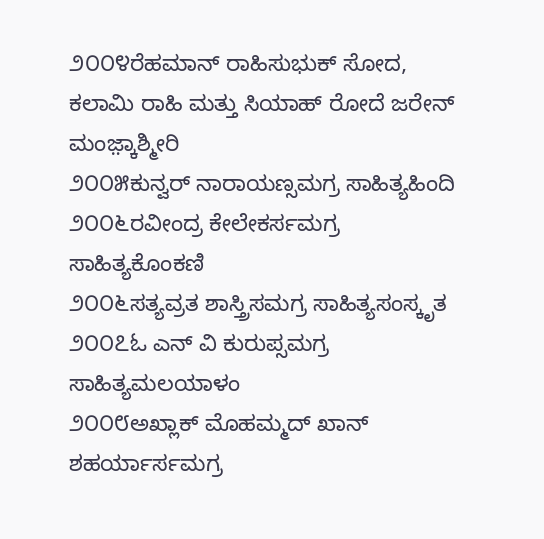೨೦೦೪ರೆಹಮಾನ್ ರಾಹಿಸುಭುಕ್ ಸೋದ, ಕಲಾಮಿ ರಾಹಿ ಮತ್ತು ಸಿಯಾಹ್ ರೋದೆ ಜರೇನ್ ಮಂಜ಼್ಕಾಶ್ಮೀರಿ
೨೦೦೫ಕುನ್ವರ್ ನಾರಾಯಣ್ಸಮಗ್ರ ಸಾಹಿತ್ಯಹಿಂದಿ
೨೦೦೬ರವೀಂದ್ರ ಕೇಲೇಕರ್ಸಮಗ್ರ ಸಾಹಿತ್ಯಕೊಂಕಣಿ
೨೦೦೬ಸತ್ಯವ್ರತ ಶಾಸ್ತ್ರಿಸಮಗ್ರ ಸಾಹಿತ್ಯಸಂಸ್ಕೃತ
೨೦೦೭ಓ ಎನ್ ವಿ ಕುರುಪ್ಸಮಗ್ರ ಸಾಹಿತ್ಯಮಲಯಾಳಂ
೨೦೦೮ಅಖ್ಲಾಕ್ ಮೊಹಮ್ಮದ್ ಖಾನ್ ಶಹರ್ಯಾರ್ಸಮಗ್ರ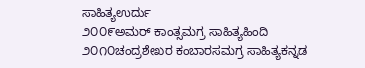ಸಾಹಿತ್ಯಉರ್ದು
೨೦೦೯ಅಮರ್ ಕಾಂತ್ಸಮಗ್ರ ಸಾಹಿತ್ಯಹಿಂದಿ
೨೦೧೦ಚಂದ್ರಶೇಖರ ಕಂಬಾರಸಮಗ್ರ ಸಾಹಿತ್ಯಕನ್ನಡ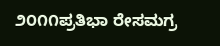೨೦೧೧ಪ್ರತಿಭಾ ರೇಸಮಗ್ರ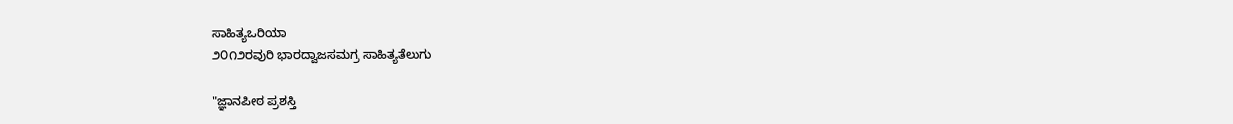ಸಾಹಿತ್ಯಒರಿಯಾ
೨೦೧೨ರವುರಿ ಭಾರದ್ವಾಜಸಮಗ್ರ ಸಾಹಿತ್ಯತೆಲುಗು

"ಜ್ಞಾನಪೀಠ ಪ್ರಶಸ್ತಿ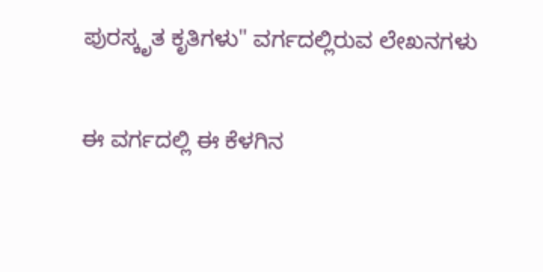ಪುರಸ್ಕೃತ ಕೃತಿಗಳು" ವರ್ಗದಲ್ಲಿರುವ ಲೇಖನಗಳು

ಈ ವರ್ಗದಲ್ಲಿ ಈ ಕೆಳಗಿನ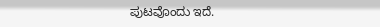ಪುಟವೊಂದು ಇದೆ.